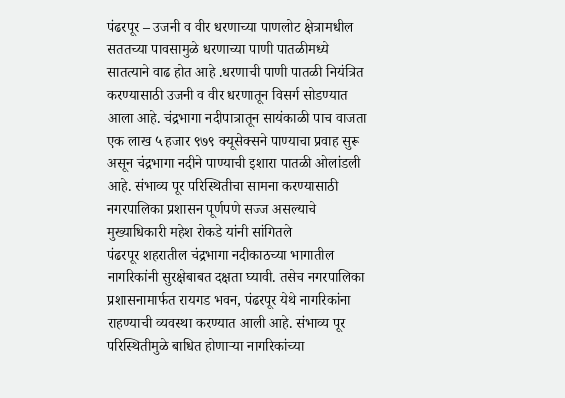पंढरपूर – उजनी व वीर धरणाच्या पाणलोट क्षेत्रामधील सततच्या पावसामुळे धरणाच्या पाणी पातळीमध्ये सातत्याने वाढ होत आहे .धरणाची पाणी पातळी नियंत्रित करण्यासाठी उजनी व वीर धरणातून विसर्ग सोडण्यात आला आहे. चंद्रभागा नदीपात्रातून सायंकाळी पाच वाजता एक लाख ५ हजार ९७९ क्यूसेक्सने पाण्याचा प्रवाह सुरू असून चंद्रभागा नदीने पाण्याची इशारा पातळी ओलांडली आहे. संभाव्य पूर परिस्थितीचा सामना करण्यासाठी नगरपालिका प्रशासन पूर्णपणे सज्ज असल्याचे मुख्याधिकारी महेश रोकडे यांनी सांगितले
पंढरपूर शहरातील चंद्रभागा नदीकाठच्या भागातील नागरिकांनी सुरक्षेबाबत दक्षता घ्यावी. तसेच नगरपालिका प्रशासनामार्फत रायगड भवन, पंढरपूर येथे नागरिकांना राहण्याची व्यवस्था करण्यात आली आहे. संभाव्य पूर परिस्थितीमुळे बाधित होणाऱ्या नागरिकांच्या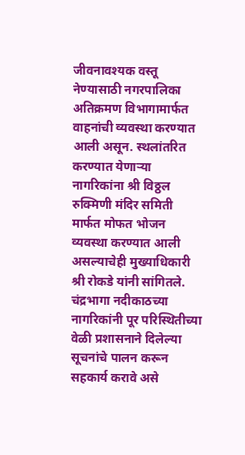जीवनावश्यक वस्तू नेण्यासाठी नगरपालिका अतिक्रमण विभागामार्फत वाहनांची व्यवस्था करण्यात आली असून. स्थलांतरित करण्यात येणाऱ्या नागरिकांना श्री विठ्ठल रुक्मिणी मंदिर समिती मार्फत मोफत भोजन व्यवस्था करण्यात आली असल्याचेही मुख्याधिकारी श्री रोकडे यांनी सांगितले.
चंद्रभागा नदीकाठच्या नागरिकांनी पूर परिस्थितीच्या वेळी प्रशासनाने दिलेल्या सूचनांचे पालन करून सहकार्य करावे असे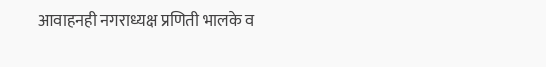आवाहनही नगराध्यक्ष प्रणिती भालके व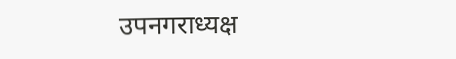उपनगराध्यक्ष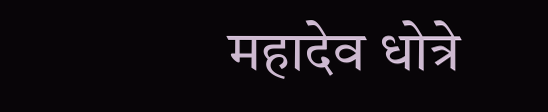महादेव धोत्रे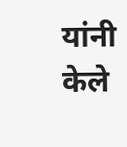यांनी केले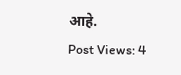आहे.
Post Views: 4